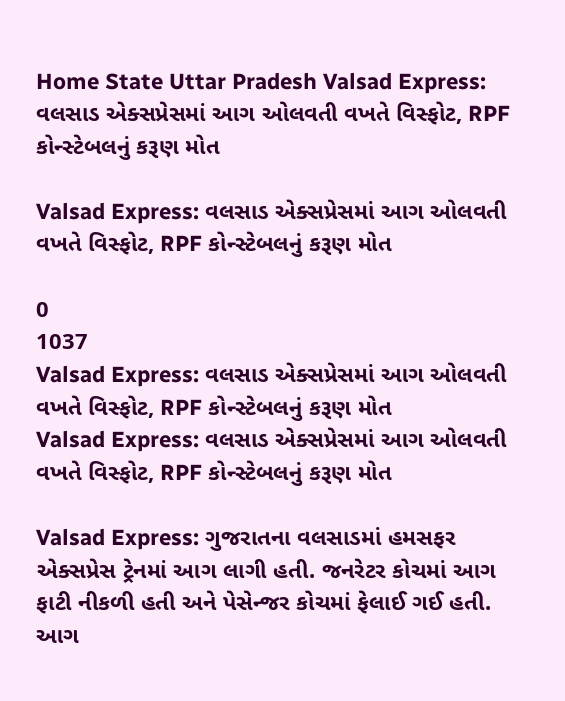Home State Uttar Pradesh Valsad Express: વલસાડ એક્સપ્રેસમાં આગ ઓલવતી વખતે વિસ્ફોટ, RPF કોન્સ્ટેબલનું કરૂણ મોત

Valsad Express: વલસાડ એક્સપ્રેસમાં આગ ઓલવતી વખતે વિસ્ફોટ, RPF કોન્સ્ટેબલનું કરૂણ મોત

0
1037
Valsad Express: વલસાડ એક્સપ્રેસમાં આગ ઓલવતી વખતે વિસ્ફોટ, RPF કોન્સ્ટેબલનું કરૂણ મોત
Valsad Express: વલસાડ એક્સપ્રેસમાં આગ ઓલવતી વખતે વિસ્ફોટ, RPF કોન્સ્ટેબલનું કરૂણ મોત

Valsad Express: ગુજરાતના વલસાડમાં હમસફર એક્સપ્રેસ ટ્રેનમાં આગ લાગી હતી. જનરેટર કોચમાં આગ ફાટી નીકળી હતી અને પેસેન્જર કોચમાં ફેલાઈ ગઈ હતી. આગ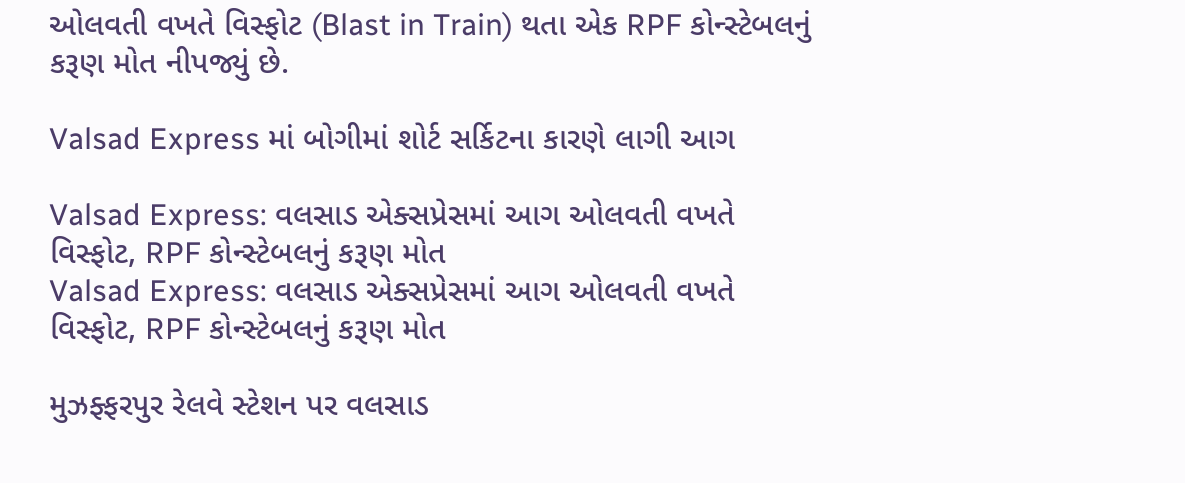ઓલવતી વખતે વિસ્ફોટ (Blast in Train) થતા એક RPF કોન્સ્ટેબલનું કરૂણ મોત નીપજ્યું છે.

Valsad Express માં બોગીમાં શોર્ટ સર્કિટના કારણે લાગી આગ

Valsad Express: વલસાડ એક્સપ્રેસમાં આગ ઓલવતી વખતે વિસ્ફોટ, RPF કોન્સ્ટેબલનું કરૂણ મોત
Valsad Express: વલસાડ એક્સપ્રેસમાં આગ ઓલવતી વખતે વિસ્ફોટ, RPF કોન્સ્ટેબલનું કરૂણ મોત

મુઝફ્ફરપુર રેલવે સ્ટેશન પર વલસાડ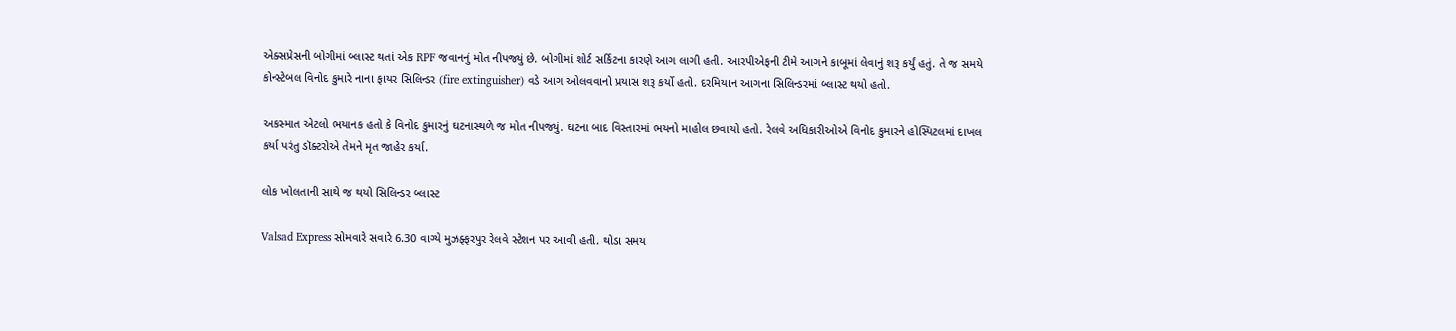એક્સપ્રેસની બોગીમાં બ્લાસ્ટ થતાં એક RPF જવાનનું મોત નીપજ્યું છે. બોગીમાં શોર્ટ સર્કિટના કારણે આગ લાગી હતી. આરપીએફની ટીમે આગને કાબૂમાં લેવાનું શરૂ કર્યું હતું. તે જ સમયે કોન્સ્ટેબલ વિનોદ કુમારે નાના ફાયર સિલિન્ડર (fire extinguisher) વડે આગ ઓલવવાનો પ્રયાસ શરૂ કર્યો હતો. દરમિયાન આગના સિલિન્ડરમાં બ્લાસ્ટ થયો હતો.

અકસ્માત એટલો ભયાનક હતો કે વિનોદ કુમારનું ઘટનાસ્થળે જ મોત નીપજ્યું. ઘટના બાદ વિસ્તારમાં ભયનો માહોલ છવાયો હતો. રેલવે અધિકારીઓએ વિનોદ કુમારને હોસ્પિટલમાં દાખલ કર્યા પરંતુ ડૉક્ટરોએ તેમને મૃત જાહેર કર્યા.

લોક ખોલતાની સાથે જ થયો સિલિન્ડર બ્લાસ્ટ

Valsad Express સોમવારે સવારે 6.30 વાગ્યે મુઝફ્ફરપુર રેલવે સ્ટેશન પર આવી હતી. થોડા સમય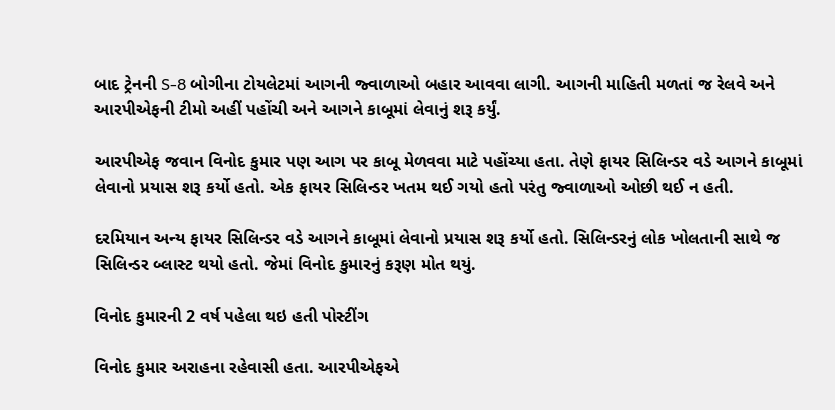બાદ ટ્રેનની S-8 બોગીના ટોયલેટમાં આગની જ્વાળાઓ બહાર આવવા લાગી. આગની માહિતી મળતાં જ રેલવે અને આરપીએફની ટીમો અહીં પહોંચી અને આગને કાબૂમાં લેવાનું શરૂ કર્યું.

આરપીએફ જવાન વિનોદ કુમાર પણ આગ પર કાબૂ મેળવવા માટે પહોંચ્યા હતા. તેણે ફાયર સિલિન્ડર વડે આગને કાબૂમાં લેવાનો પ્રયાસ શરૂ કર્યો હતો. એક ફાયર સિલિન્ડર ખતમ થઈ ગયો હતો પરંતુ જ્વાળાઓ ઓછી થઈ ન હતી.

દરમિયાન અન્ય ફાયર સિલિન્ડર વડે આગને કાબૂમાં લેવાનો પ્રયાસ શરૂ કર્યો હતો. સિલિન્ડરનું લોક ખોલતાની સાથે જ સિલિન્ડર બ્લાસ્ટ થયો હતો. જેમાં વિનોદ કુમારનું કરૂણ મોત થયું.

વિનોદ કુમારની 2 વર્ષ પહેલા થઇ હતી પોસ્ટીંગ

વિનોદ કુમાર અરાહના રહેવાસી હતા. આરપીએફએ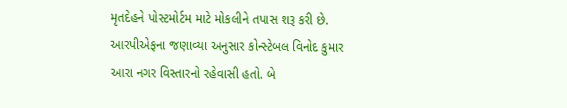મૃતદેહને પોસ્ટમોર્ટમ માટે મોકલીને તપાસ શરૂ કરી છે. આરપીએફના જણાવ્યા અનુસાર કોન્સ્ટેબલ વિનોદ કુમાર આરા નગર વિસ્તારનો રહેવાસી હતો. બે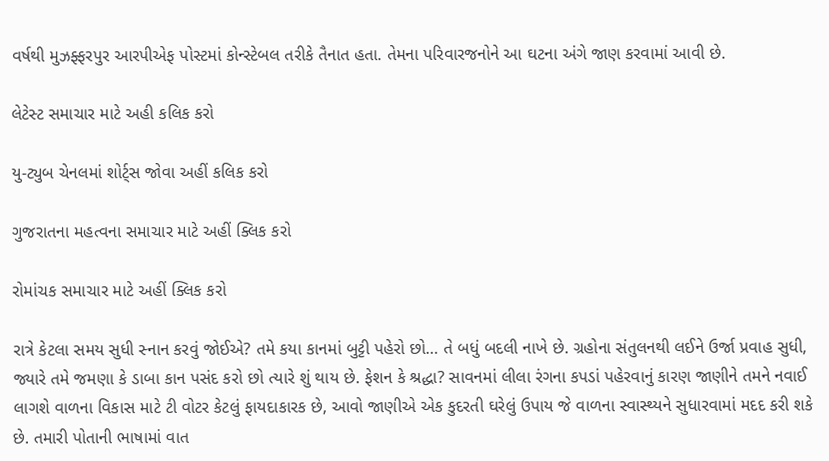વર્ષથી મુઝફ્ફરપુર આરપીએફ પોસ્ટમાં કોન્સ્ટેબલ તરીકે તૈનાત હતા. તેમના પરિવારજનોને આ ઘટના અંગે જાણ કરવામાં આવી છે.

લેટેસ્ટ સમાચાર માટે અહી કલિક કરો

યુ-ટ્યુબ ચેનલમાં શોર્ટ્સ જોવા અહીં કલિક કરો

ગુજરાતના મહત્વના સમાચાર માટે અહીં ક્લિક કરો

રોમાંચક સમાચાર માટે અહીં ક્લિક કરો

રાત્રે કેટલા સમય સુધી સ્નાન કરવું જોઈએ? તમે કયા કાનમાં બુટ્ટી પહેરો છો… તે બધું બદલી નાખે છે. ગ્રહોના સંતુલનથી લઈને ઉર્જા પ્રવાહ સુધી, જ્યારે તમે જમણા કે ડાબા કાન પસંદ કરો છો ત્યારે શું થાય છે. ફેશન કે શ્રદ્ધા? સાવનમાં લીલા રંગના કપડાં પહેરવાનું કારણ જાણીને તમને નવાઈ લાગશે વાળના વિકાસ માટે ટી વોટર કેટલું ફાયદાકારક છે, આવો જાણીએ એક કુદરતી ઘરેલું ઉપાય જે વાળના સ્વાસ્થ્યને સુધારવામાં મદદ કરી શકે છે. તમારી પોતાની ભાષામાં વાત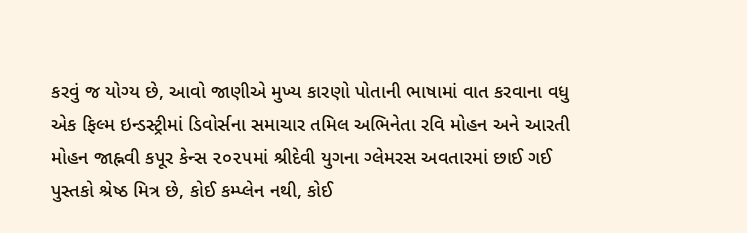કરવું જ યોગ્ય છે, આવો જાણીએ મુખ્ય કારણો પોતાની ભાષામાં વાત કરવાના વધુ એક ફિલ્મ ઇન્ડસ્ટ્રીમાં ડિવોર્સના સમાચાર તમિલ અભિનેતા રવિ મોહન અને આરતી મોહન જાહ્નવી કપૂર કેન્સ ૨૦૨૫માં શ્રીદેવી યુગના ગ્લેમરસ અવતારમાં છાઈ ગઈ પુસ્તકો શ્રેષ્ઠ મિત્ર છે, કોઈ કમ્પ્લેન નથી, કોઈ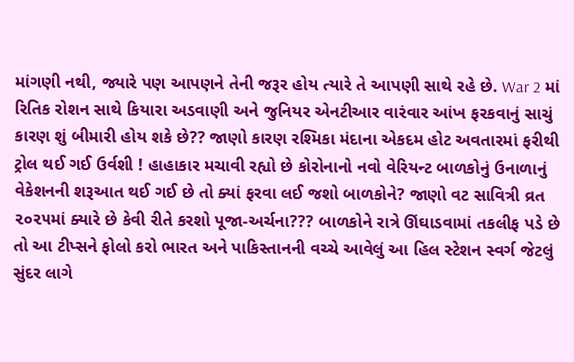માંગણી નથી, જ્યારે પણ આપણને તેની જરૂર હોય ત્યારે તે આપણી સાથે રહે છે. War 2 માં રિતિક રોશન સાથે કિયારા અડવાણી અને જુનિયર એનટીઆર વારંવાર આંખ ફરકવાનું સાચું કારણ શું બીમારી હોય શકે છે?? જાણો કારણ રશ્મિકા મંદાના એકદમ હોટ અવતારમાં ફરીથી ટ્રોલ થઈ ગઈ ઉર્વશી ! હાહાકાર મચાવી રહ્યો છે કોરોનાનો નવો વેરિયન્ટ બાળકોનું ઉનાળાનું વેકેશનની શરૂઆત થઈ ગઈ છે તો ક્યાં ફરવા લઈ જશો બાળકોને? જાણો વટ સાવિત્રી વ્રત ૨૦૨૫માં ક્યારે છે કેવી રીતે કરશો પૂજા-અર્ચના??? બાળકોને રાત્રે ઊંઘાડવામાં તકલીફ પડે છે તો આ ટીપ્સને ફોલો કરો ભારત અને પાકિસ્તાનની વચ્ચે આવેલું આ હિલ સ્ટેશન સ્વર્ગ જેટલું સુંદર લાગે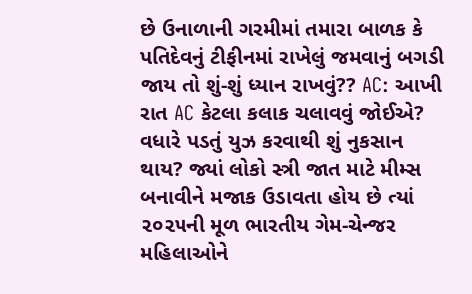છે ઉનાળાની ગરમીમાં તમારા બાળક કે પતિદેવનું ટીફીનમાં રાખેલું જમવાનું બગડી જાય તો શું-શું ધ્યાન રાખવું?? AC: આખી રાત AC કેટલા કલાક ચલાવવું જોઈએ? વધારે પડતું યુઝ કરવાથી શું નુકસાન થાય? જ્યાં લોકો સ્ત્રી જાત માટે મીમ્સ બનાવીને મજાક ઉડાવતા હોય છે ત્યાં ૨૦૨૫ની મૂળ ભારતીય ગેમ-ચેન્જર મહિલાઓને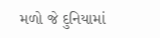મળો જે દુનિયામાં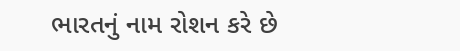ભારતનું નામ રોશન કરે છે